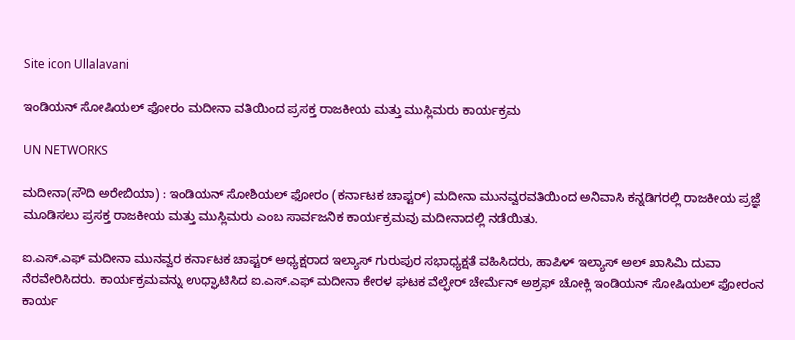Site icon Ullalavani

ಇಂಡಿಯನ್ ಸೋಷಿಯಲ್ ಫೋರಂ ಮದೀನಾ ವತಿಯಿಂದ ಪ್ರಸಕ್ತ ರಾಜಕೀಯ ಮತ್ತು ಮುಸ್ಲಿಮರು ಕಾರ್ಯಕ್ರಮ

UN NETWORKS

ಮದೀನಾ(ಸೌದಿ ಅರೇಬಿಯಾ) : ಇಂಡಿಯನ್ ಸೋಶಿಯಲ್ ಫೋರಂ (ಕರ್ನಾಟಕ ಚಾಪ್ಟರ್) ಮದೀನಾ ಮುನವ್ವರವತಿಯಿಂದ ಅನಿವಾಸಿ ಕನ್ನಡಿಗರಲ್ಲಿ ರಾಜಕೀಯ ಪ್ರಜ್ಞೆ ಮೂಡಿಸಲು ಪ್ರಸಕ್ತ ರಾಜಕೀಯ ಮತ್ತು ಮುಸ್ಲಿಮರು ಎಂಬ ಸಾರ್ವಜನಿಕ ಕಾರ್ಯಕ್ರಮವು ಮದೀನಾದಲ್ಲಿ ನಡೆಯಿತು.

ಐ.ಎಸ್.ಎಫ್ ಮದೀನಾ ಮುನವ್ವರ ಕರ್ನಾಟಕ ಚಾಪ್ಟರ್ ಅಧ್ಯಕ್ಷರಾದ ಇಲ್ಯಾಸ್ ಗುರುಪುರ ಸಭಾಧ್ಯಕ್ಷತೆ ವಹಿಸಿದರು, ಹಾಪಿಳ್ ಇಲ್ಯಾಸ್ ಅಲ್ ಖಾಸಿಮಿ ದುವಾ ನೆರವೇರಿಸಿದರು. ಕಾರ್ಯಕ್ರಮವನ್ನು ಉಧ್ಘಾಟಿಸಿದ ಐ.ಎಸ್.ಎಫ್ ಮದೀನಾ ಕೇರಳ ಘಟಕ ವೆಲ್ಫೇರ್ ಚೇರ್ಮೆನ್ ಅಶ್ರಫ್ ಚೋಕ್ಲಿ ಇಂಡಿಯನ್ ಸೋಷಿಯಲ್ ಫೋರಂನ ಕಾರ್ಯ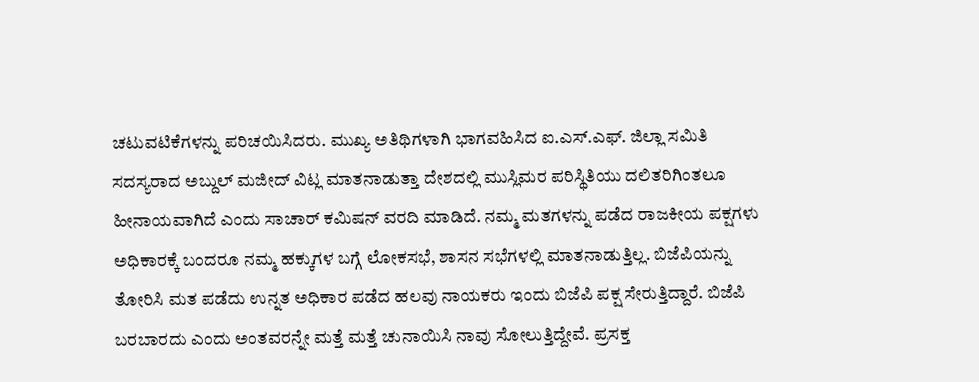ಚಟುವಟಿಕೆಗಳನ್ನು ಪರಿಚಯಿಸಿದರು. ಮುಖ್ಯ ಅತಿಥಿಗಳಾಗಿ ಭಾಗವಹಿಸಿದ ಐ.ಎಸ್.ಎಫ್. ಜಿಲ್ಲಾ ಸಮಿತಿ ಸದಸ್ಯರಾದ ಅಬ್ದುಲ್ ಮಜೀದ್ ವಿಟ್ಲ ಮಾತನಾಡುತ್ತಾ ದೇಶದಲ್ಲಿ ಮುಸ್ಲಿಮರ ಪರಿಸ್ಥಿತಿಯು ದಲಿತರಿಗಿಂತಲೂ ಹೀನಾಯವಾಗಿದೆ ಎಂದು ಸಾಚಾರ್ ಕಮಿಷನ್ ವರದಿ ಮಾಡಿದೆ. ನಮ್ಮ ಮತಗಳನ್ನು ಪಡೆದ ರಾಜಕೀಯ ಪಕ್ಷಗಳು ಅಧಿಕಾರಕ್ಕೆ ಬಂದರೂ ನಮ್ಮ ಹಕ್ಕುಗಳ ಬಗ್ಗೆ ಲೋಕಸಭೆ, ಶಾಸನ ಸಭೆಗಳಲ್ಲಿ ಮಾತನಾಡುತ್ತಿಲ್ಲ. ಬಿಜೆಪಿಯನ್ನು ತೋರಿಸಿ ಮತ ಪಡೆದು ಉನ್ನತ ಅಧಿಕಾರ ಪಡೆದ ಹಲವು ನಾಯಕರು ಇಂದು ಬಿಜೆಪಿ ಪಕ್ಷ ಸೇರುತ್ತಿದ್ದಾರೆ. ಬಿಜೆಪಿ ಬರಬಾರದು ಎಂದು ಅಂತವರನ್ನೇ ಮತ್ತೆ ಮತ್ತೆ ಚುನಾಯಿಸಿ ನಾವು ಸೋಲುತ್ತಿದ್ದೇವೆ. ಪ್ರಸಕ್ತ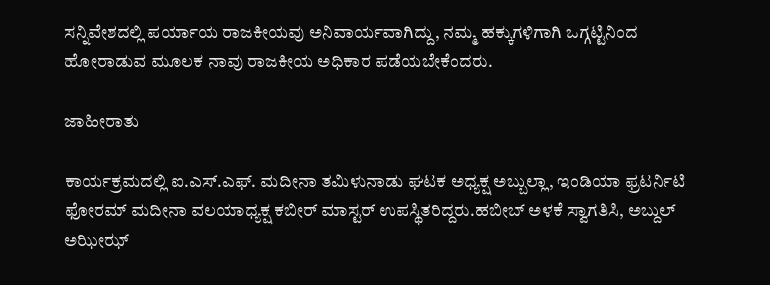ಸನ್ನಿವೇಶದಲ್ಲಿ ಪರ್ಯಾಯ ರಾಜಕೀಯವು ಅನಿವಾರ್ಯವಾಗಿದ್ದು, ನಮ್ಮ ಹಕ್ಕುಗಳಿಗಾಗಿ ಒಗ್ಗಟ್ಟಿನಿಂದ ಹೋರಾಡುವ ಮೂಲಕ ನಾವು ರಾಜಕೀಯ ಅಧಿಕಾರ ಪಡೆಯಬೇಕೆಂದರು.

ಜಾಹೀರಾತು

ಕಾರ್ಯಕ್ರಮದಲ್ಲಿ ಐ.ಎಸ್.ಎಫ್. ಮದೀನಾ ತಮಿಳುನಾಡು ಘಟಕ ಅಧ್ಯಕ್ಷ ಅಬ್ಬುಲ್ಲಾ, ಇಂಡಿಯಾ ಫ್ರಟರ್ನಿಟಿ ಫೋರಮ್ ಮದೀನಾ ವಲಯಾಧ್ಯಕ್ಷ ಕಬೀರ್ ಮಾಸ್ಟರ್ ಉಪಸ್ಥಿತರಿದ್ದರು.ಹಬೀಬ್ ಅಳಕೆ ಸ್ವಾಗತಿಸಿ, ಅಬ್ದುಲ್ ಅಝೀಝ್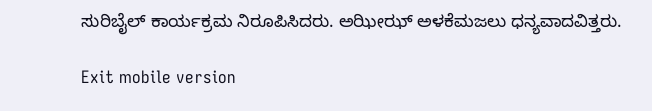ಸುರಿಬೈಲ್ ಕಾರ್ಯಕ್ರಮ ನಿರೂಪಿಸಿದರು. ಅಝೀಝ್ ಅಳಕೆಮಜಲು ಧನ್ಯವಾದವಿತ್ತರು.

Exit mobile version